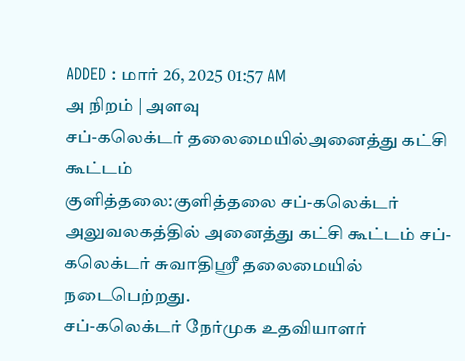ADDED : மார் 26, 2025 01:57 AM
அ நிறம் | அளவு
சப்-கலெக்டர் தலைமையில்அனைத்து கட்சி கூட்டம்
குளித்தலை:குளித்தலை சப்-கலெக்டர் அலுவலகத்தில் அனைத்து கட்சி கூட்டம் சப்-கலெக்டர் சுவாதிஸ்ரீ தலைமையில் நடைபெற்றது.
சப்-கலெக்டர் நேர்முக உதவியாளர்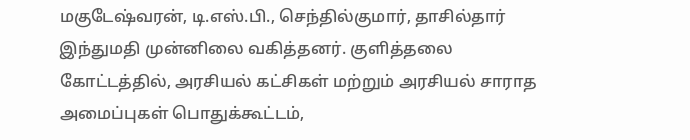மகுடேஷ்வரன், டி.எஸ்.பி., செந்தில்குமார், தாசில்தார் இந்துமதி முன்னிலை வகித்தனர். குளித்தலை கோட்டத்தில், அரசியல் கட்சிகள் மற்றும் அரசியல் சாராத அமைப்புகள் பொதுக்கூட்டம்,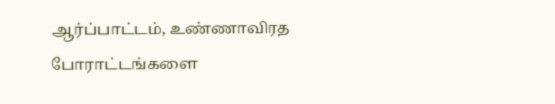ஆர்ப்பாட்டம், உண்ணாவிரத போராட்டங்களை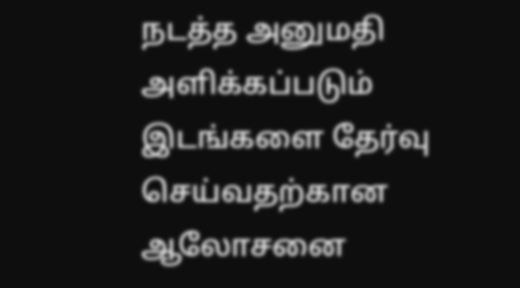நடத்த அனுமதி அளிக்கப்படும் இடங்களை தேர்வு செய்வதற்கான ஆலோசனை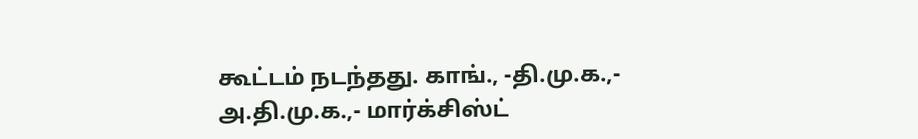கூட்டம் நடந்தது. காங்., -தி.மு.க.,- அ.தி.மு.க.,- மார்க்சிஸ்ட்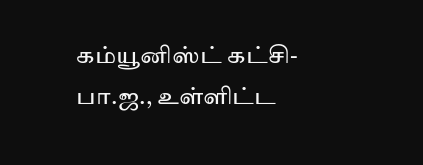கம்யூனிஸ்ட் கட்சி-பா.ஜ., உள்ளிட்ட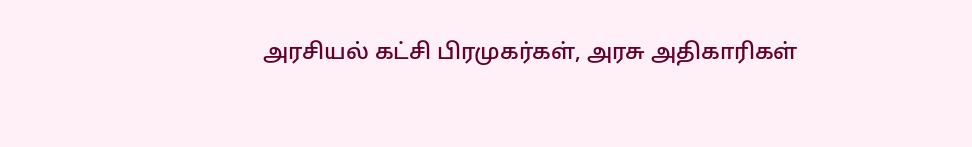அரசியல் கட்சி பிரமுகர்கள், அரசு அதிகாரிகள்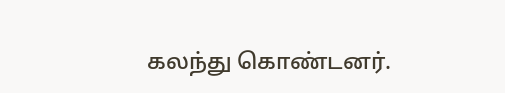கலந்து கொண்டனர்.